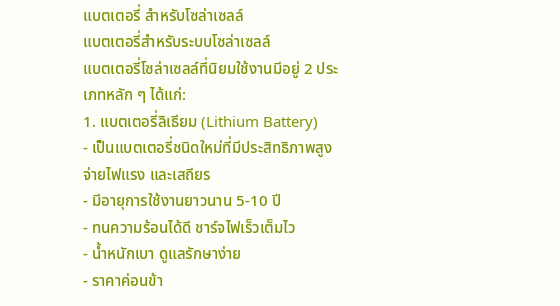แบตเตอรี่ สำหรับโซล่าเซลล์
แบตเตอรี่สำหรับระบบโซล่าเซลล์
แบตเตอรี่โซล่าเซลล์ที่นิยมใช้งานมีอยู่ 2 ประเภทหลัก ๆ ได้แก่:
1. แบตเตอรี่ลิเธียม (Lithium Battery)
- เป็นแบตเตอรี่ชนิดใหม่ที่มีประสิทธิภาพสูง จ่ายไฟแรง และเสถียร
- มีอายุการใช้งานยาวนาน 5-10 ปี
- ทนความร้อนได้ดี ชาร์จไฟเร็วเต็มไว
- น้ำหนักเบา ดูแลรักษาง่าย
- ราคาค่อนข้า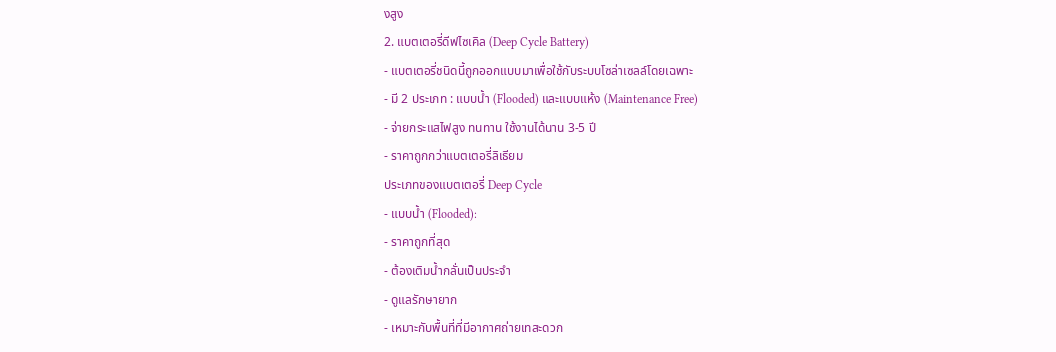งสูง
2. แบตเตอรี่ดีฟไซเคิล (Deep Cycle Battery)
- แบตเตอรี่ชนิดนี้ถูกออกแบบมาเพื่อใช้กับระบบโซล่าเซลล์โดยเฉพาะ
- มี 2 ประเภท : แบบน้ำ (Flooded) และแบบแห้ง (Maintenance Free)
- จ่ายกระแสไฟสูง ทนทาน ใช้งานได้นาน 3-5 ปี
- ราคาถูกกว่าแบตเตอรี่ลิเธียม
ประเภทของแบตเตอรี่ Deep Cycle
- แบบน้ำ (Flooded):
- ราคาถูกที่สุด
- ต้องเติมน้ำกลั่นเป็นประจำ
- ดูแลรักษายาก
- เหมาะกับพื้นที่ที่มีอากาศถ่ายเทสะดวก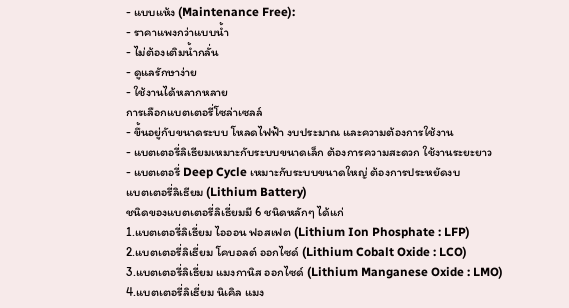- แบบแห้ง (Maintenance Free):
- ราคาแพงกว่าแบบน้ำ
- ไม่ต้องเติมน้ำกลั่น
- ดูแลรักษาง่าย
- ใช้งานได้หลากหลาย
การเลือกแบตเตอรี่โซล่าเซลล์
- ขึ้นอยู่กับขนาดระบบ โหลดไฟฟ้า งบประมาณ และความต้องการใช้งาน
- แบตเตอรี่ลิเธียมเหมาะกับระบบขนาดเล็ก ต้องการความสะดวก ใช้งานระยะยาว
- แบตเตอรี่ Deep Cycle เหมาะกับระบบขนาดใหญ่ ต้องการประหยัดงบ
แบตเตอรี่ลิเธียม (Lithium Battery)
ชนิดของแบตเตอรี่ลิเธี่ยมมี 6 ชนิดหลักๆ ได้แก่
1.แบตเตอรี่ลิเธี่ยม ไอออน ฟอสเฟต (Lithium Ion Phosphate : LFP)
2.แบตเตอรี่ลิเธี่ยม โคบอลต์ ออกไซด์ (Lithium Cobalt Oxide : LCO)
3.แบตเตอรี่ลิเธี่ยม แมงกานิส ออกไซด์ (Lithium Manganese Oxide : LMO)
4.แบตเตอรี่ลิเธี่ยม นิเคิล แมง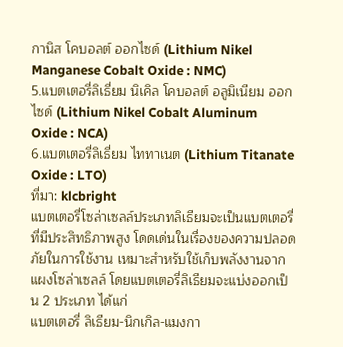กานิส โคบอลต์ ออกไซด์ (Lithium Nikel Manganese Cobalt Oxide : NMC)
5.แบตเตอรี่ลิเธี่ยม นิเคิล โคบอลต์ อลูมิเนียม ออกไซด์ (Lithium Nikel Cobalt Aluminum Oxide : NCA)
6.แบตเตอรี่ลิเธี่ยม ไททาเนต (Lithium Titanate Oxide : LTO)
ที่มา: klcbright
แบตเตอรี่โซล่าเซลล์ประเภทลิเธียมจะเป็นแบตเตอรี่ที่มีประสิทธิภาพสูง โดดเด่นในเรื่องของความปลอดภัยในการใช้งาน เหมาะสำหรับใช้เก็บพลังงานจากแผงโซล่าเซลล์ โดยแบตเตอรี่ลิเธียมจะแบ่งออกเป็น 2 ประเภท ได้แก่
แบตเตอรี่ ลิเธียม-นิกเกิล-แมงกา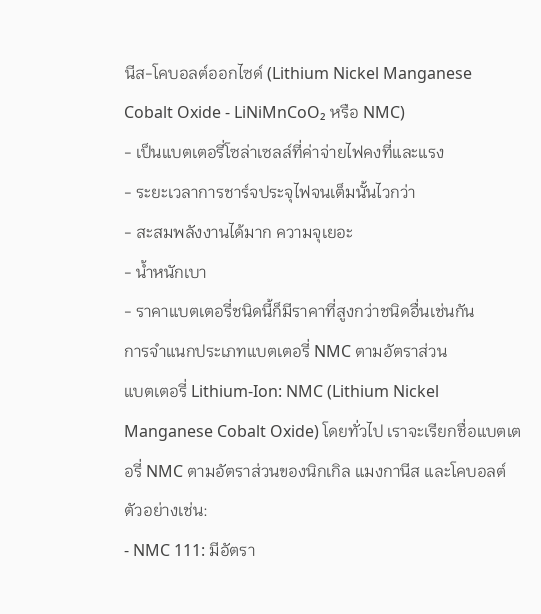นีส-โคบอลต์ออกไซด์ (Lithium Nickel Manganese Cobalt Oxide - LiNiMnCoO₂ หรือ NMC)
- เป็นแบตเตอรี่โซล่าเซลล์ที่ค่าจ่ายไฟคงที่และแรง
- ระยะเวลาการชาร์จประจุไฟจนเต็มนั้นไวกว่า
- สะสมพลังงานได้มาก ความจุเยอะ
- น้ำหนักเบา
- ราคาแบตเตอรี่ชนิดนี้ก็มีราคาที่สูงกว่าชนิดอื่นเช่นกัน
การจำแนกประเภทแบตเตอรี่ NMC ตามอัตราส่วน
แบตเตอรี่ Lithium-Ion: NMC (Lithium Nickel Manganese Cobalt Oxide) โดยทั่วไป เราจะเรียกชื่อแบตเตอรี่ NMC ตามอัตราส่วนของนิกเกิล แมงกานีส และโคบอลต์ ตัวอย่างเช่น:
- NMC 111: มีอัตรา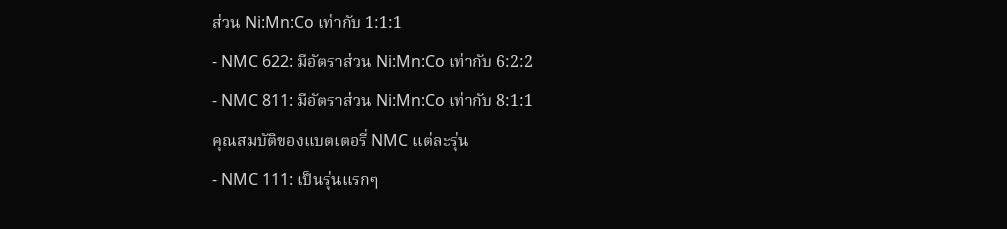ส่วน Ni:Mn:Co เท่ากับ 1:1:1
- NMC 622: มีอัตราส่วน Ni:Mn:Co เท่ากับ 6:2:2
- NMC 811: มีอัตราส่วน Ni:Mn:Co เท่ากับ 8:1:1
คุณสมบัติของแบตเตอรี่ NMC แต่ละรุ่น
- NMC 111: เป็นรุ่นแรกๆ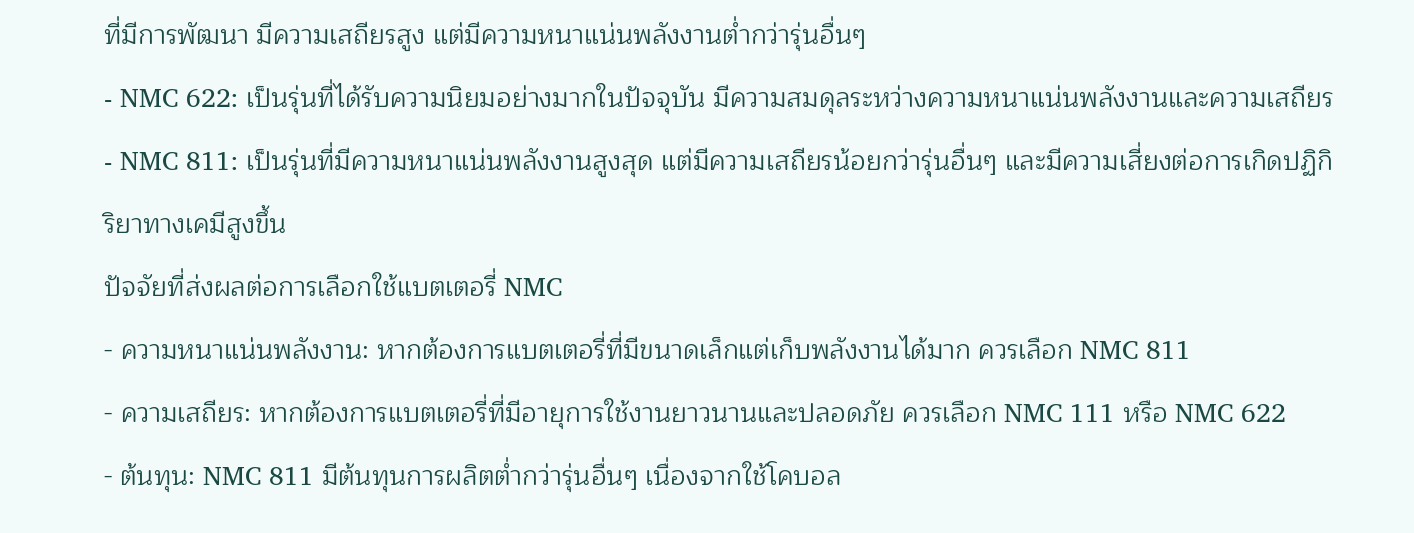ที่มีการพัฒนา มีความเสถียรสูง แต่มีความหนาแน่นพลังงานต่ำกว่ารุ่นอื่นๆ
- NMC 622: เป็นรุ่นที่ได้รับความนิยมอย่างมากในปัจจุบัน มีความสมดุลระหว่างความหนาแน่นพลังงานและความเสถียร
- NMC 811: เป็นรุ่นที่มีความหนาแน่นพลังงานสูงสุด แต่มีความเสถียรน้อยกว่ารุ่นอื่นๆ และมีความเสี่ยงต่อการเกิดปฏิกิริยาทางเคมีสูงขึ้น
ปัจจัยที่ส่งผลต่อการเลือกใช้แบตเตอรี่ NMC
- ความหนาแน่นพลังงาน: หากต้องการแบตเตอรี่ที่มีขนาดเล็กแต่เก็บพลังงานได้มาก ควรเลือก NMC 811
- ความเสถียร: หากต้องการแบตเตอรี่ที่มีอายุการใช้งานยาวนานและปลอดภัย ควรเลือก NMC 111 หรือ NMC 622
- ต้นทุน: NMC 811 มีต้นทุนการผลิตต่ำกว่ารุ่นอื่นๆ เนื่องจากใช้โคบอล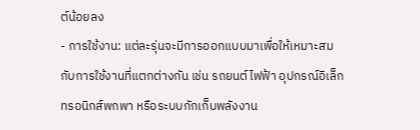ต์น้อยลง
- การใช้งาน: แต่ละรุ่นจะมีการออกแบบมาเพื่อให้เหมาะสมกับการใช้งานที่แตกต่างกัน เช่น รถยนต์ไฟฟ้า อุปกรณ์อิเล็กทรอนิกส์พกพา หรือระบบกักเก็บพลังงาน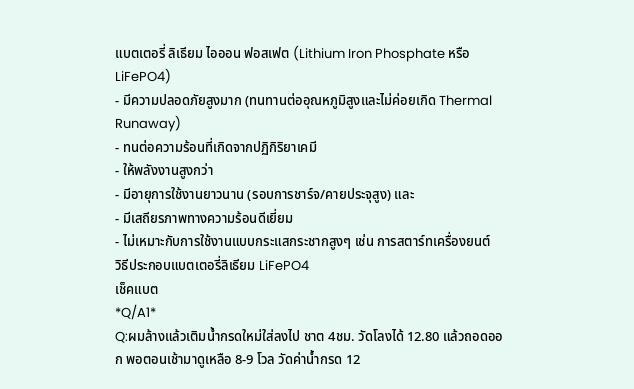แบตเตอรี่ ลิเธียม ไอออน ฟอสเฟต (Lithium Iron Phosphate หรือ LiFePO4)
- มีความปลอดภัยสูงมาก (ทนทานต่ออุณหภูมิสูงและไม่ค่อยเกิด Thermal Runaway)
- ทนต่อความร้อนที่เกิดจากปฏิกิริยาเคมี
- ให้พลังงานสูงกว่า
- มีอายุการใช้งานยาวนาน (รอบการชาร์จ/คายประจุสูง) และ
- มีเสถียรภาพทางความร้อนดีเยี่ยม
- ไม่เหมาะกับการใช้งานแบบกระแสกระชากสูงๆ เช่น การสตาร์ทเครื่องยนต์
วิธีประกอบแบตเตอรี่ลิเธียม LiFePO4
เช็คแบต
*Q/A1*
Q:ผมล้างแล้วเติมน้ำกรดใหม่ใส่ลงไป ชาต 4ชม. วัดโลงได้ 12.80 แล้วถอดออก พอตอนเช้ามาดูเหลือ 8-9 โวล วัดค่าน้ำกรด 12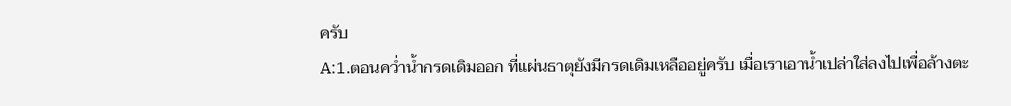ครับ
A:1.ตอนคว่ำน้ำกรดเดิมออก ที่แผ่นธาตุยังมีกรดเดิมเหลืออยู่ครับ เมื่อเราเอาน้ำเปล่าใส่ลงไปเพื่อล้างตะ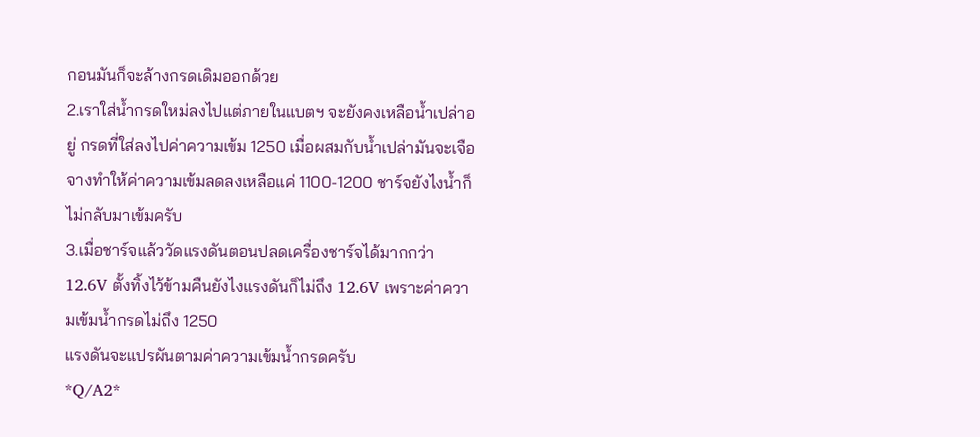กอนมันก็จะล้างกรดเดิมออกด้วย
2.เราใส่น้ำกรดใหม่ลงไปแต่ภายในแบตฯ จะยังคงเหลือน้ำเปล่าอยู่ กรดที่ใส่ลงไปค่าความเข้ม 1250 เมื่อผสมกับน้ำเปล่ามันจะเจือจางทำให้ค่าความเข้มลดลงเหลือแค่ 1100-1200 ชาร์จยังไงน้ำก็ไม่กลับมาเข้มครับ
3.เมื่อชาร์จแล้ววัดแรงดันตอนปลดเครื่องชาร์จได้มากกว่า 12.6V ตั้งทิ้งไว้ข้ามคืนยังไงแรงดันก็ไม่ถึง 12.6V เพราะค่าความเข้มน้ำกรดไม่ถึง 1250
แรงดันจะแปรผันตามค่าความเข้มน้ำกรดครับ
*Q/A2*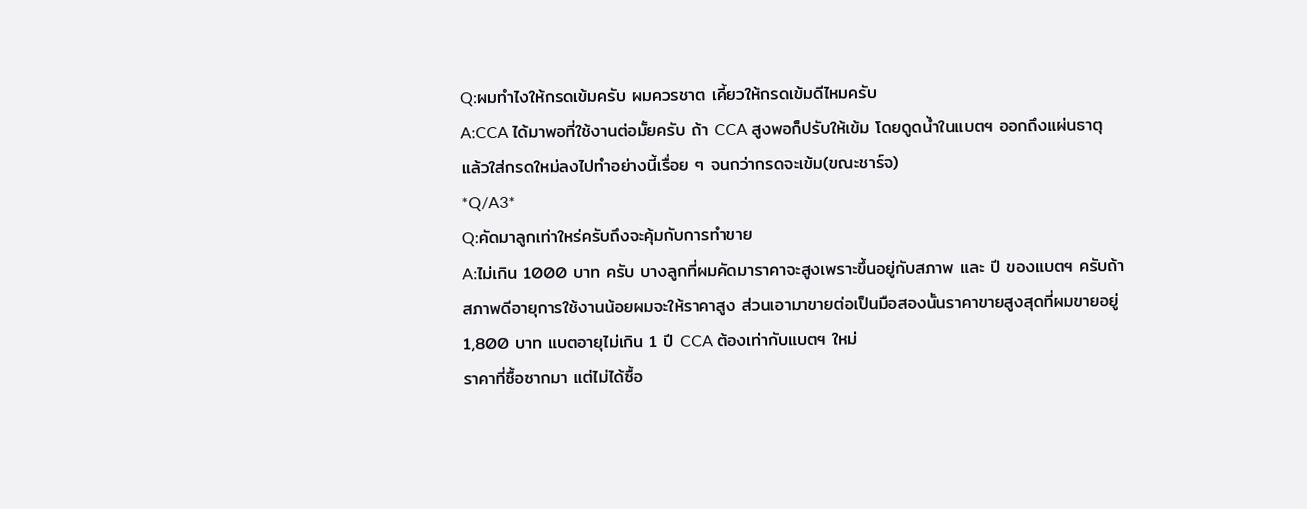Q:ผมทำไงให้กรดเข้มครับ ผมควรชาต เคี้ยวให้กรดเข้มดีไหมครับ
A:CCA ได้มาพอที่ใช้งานต่อมั้ยครับ ถ้า CCA สูงพอก็ปรับให้เข้ม โดยดูดน้ำในแบตฯ ออกถึงแผ่นธาตุแล้วใส่กรดใหม่ลงไปทำอย่างนี้เรื่อย ๆ จนกว่ากรดจะเข้ม(ขณะชาร์จ)
*Q/A3*
Q:คัดมาลูกเท่าใหร่ครับถึงจะคุ้มกับการทำขาย
A:ไม่เกิน 1000 บาท ครับ บางลูกที่ผมคัดมาราคาจะสูงเพราะขึ้นอยู่กับสภาพ และ ปี ของแบตฯ ครับถ้าสภาพดีอายุการใช้งานน้อยผมจะให้ราคาสูง ส่วนเอามาขายต่อเป็นมือสองนั้นราคาขายสูงสุดที่ผมขายอยู่ 1,800 บาท แบตอายุไม่เกิน 1 ปี CCA ต้องเท่ากับแบตฯ ใหม่
ราคาที่ซื้อซากมา แต่ไม่ได้ซื้อ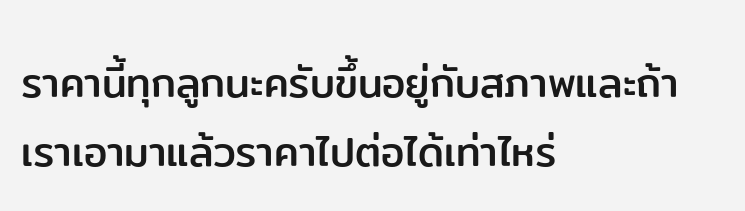ราคานี้ทุกลูกนะครับขึ้นอยู่กับสภาพและถ้าเราเอามาแล้วราคาไปต่อได้เท่าไหร่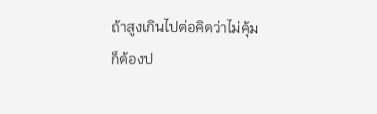ถ้าสูงเกินไปต่อคิดว่าไม่คุ้มก็ต้องป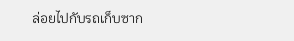ล่อยไปกับรถเก็บซาก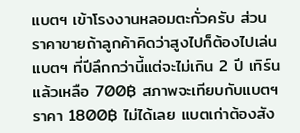แบตฯ เข้าโรงงานหลอมตะกั่วครับ ส่วนราคาขายถ้าลูกค้าคิดว่าสูงไปก็ต้องไปเล่นแบตฯ ที่ปีลึกกว่านี้แต่จะไม่เกิน 2 ปี เทิร์นแล้วเหลือ 700฿ สภาพจะเทียบกับแบตฯ ราคา 1800฿ ไม่ได้เลย แบตเก่าต้องสัง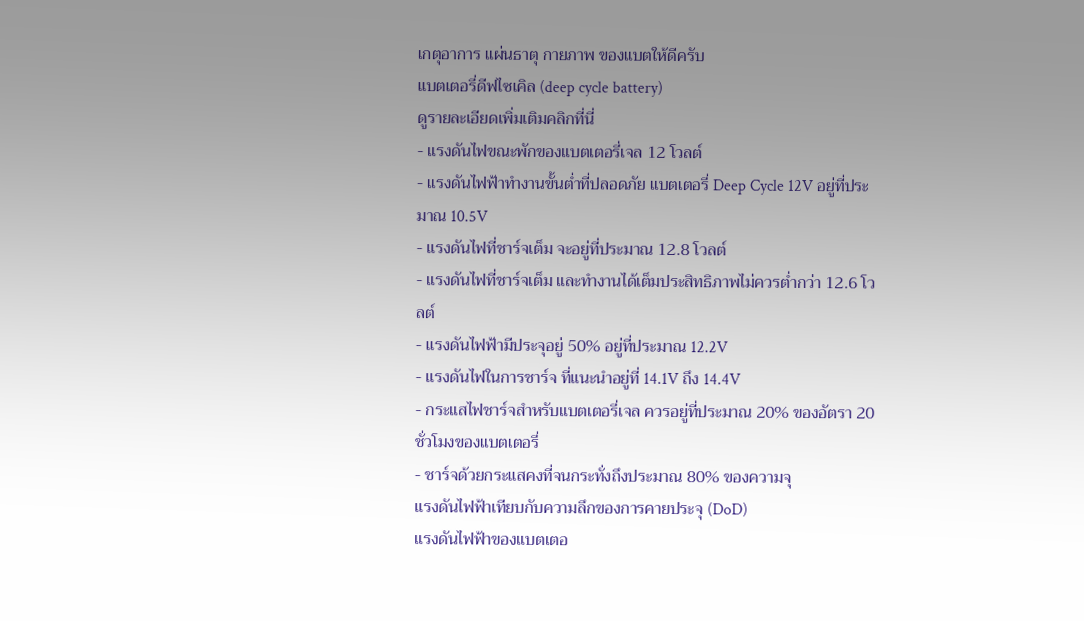เกตุอาการ แผ่นธาตุ กายภาพ ของแบตให้ดีครับ
แบตเตอรี่ดีฟไซเคิล (deep cycle battery)
ดูรายละเอียดเพิ่มเติมคลิกที่นี่
- แรงดันไฟขณะพักของแบตเตอรี่เจล 12 โวลต์
- แรงดันไฟฟ้าทำงานขั้นต่ำที่ปลอดภัย แบตเตอรี่ Deep Cycle 12V อยู่ที่ประมาณ 10.5V
- แรงดันไฟที่ชาร์จเต็ม จะอยู่ที่ประมาณ 12.8 โวลต์
- แรงดันไฟที่ชาร์จเต็ม และทำงานได้เต็มประสิทธิภาพไม่ควรต่ำกว่า 12.6 โวลต์
- แรงดันไฟฟ้ามีประจุอยู่ 50% อยู่ที่ประมาณ 12.2V
- แรงดันไฟในการชาร์จ ที่แนะนำอยู่ที่ 14.1V ถึง 14.4V
- กระแสไฟชาร์จสำหรับแบตเตอรี่เจล ควรอยู่ที่ประมาณ 20% ของอัตรา 20 ชั่วโมงของแบตเตอรี่
- ชาร์จด้วยกระแสคงที่จนกระทั่งถึงประมาณ 80% ของความจุ
แรงดันไฟฟ้าเทียบกับความลึกของการคายประจุ (DoD)
แรงดันไฟฟ้าของแบตเตอ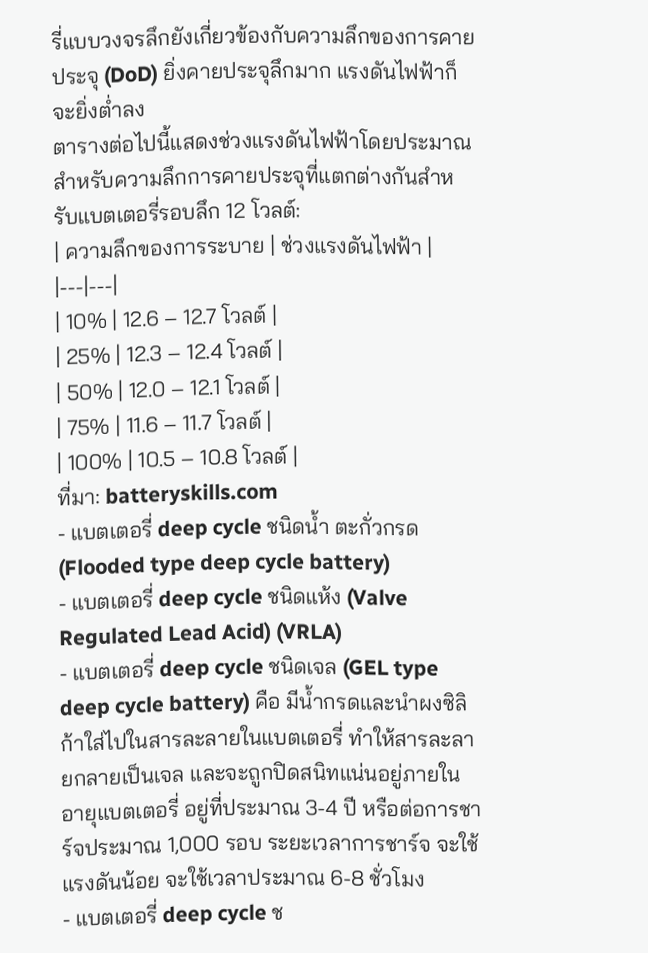รี่แบบวงจรลึกยังเกี่ยวข้องกับความลึกของการคายประจุ (DoD) ยิ่งคายประจุลึกมาก แรงดันไฟฟ้าก็จะยิ่งต่ำลง
ตารางต่อไปนี้แสดงช่วงแรงดันไฟฟ้าโดยประมาณสำหรับความลึกการคายประจุที่แตกต่างกันสำหรับแบตเตอรี่รอบลึก 12 โวลต์:
| ความลึกของการระบาย | ช่วงแรงดันไฟฟ้า |
|---|---|
| 10% | 12.6 – 12.7 โวลต์ |
| 25% | 12.3 – 12.4 โวลต์ |
| 50% | 12.0 – 12.1 โวลต์ |
| 75% | 11.6 – 11.7 โวลต์ |
| 100% | 10.5 – 10.8 โวลต์ |
ที่มา: batteryskills.com
- แบตเตอรี่ deep cycle ชนิดน้ำ ตะกั่วกรด (Flooded type deep cycle battery)
- แบตเตอรี่ deep cycle ชนิดแห้ง (Valve Regulated Lead Acid) (VRLA)
- แบตเตอรี่ deep cycle ชนิดเจล (GEL type deep cycle battery) คือ มีน้ำกรดและนำผงซิลิก้าใส่ไปในสารละลายในแบตเตอรี่ ทำให้สารละลายกลายเป็นเจล และจะถูกปิดสนิทแน่นอยู่ภายใน อายุแบตเตอรี่ อยู่ที่ประมาณ 3-4 ปี หรือต่อการชาร์จประมาณ 1,000 รอบ ระยะเวลาการชาร์จ จะใช้แรงดันน้อย จะใช้เวลาประมาณ 6-8 ชั่วโมง
- แบตเตอรี่ deep cycle ช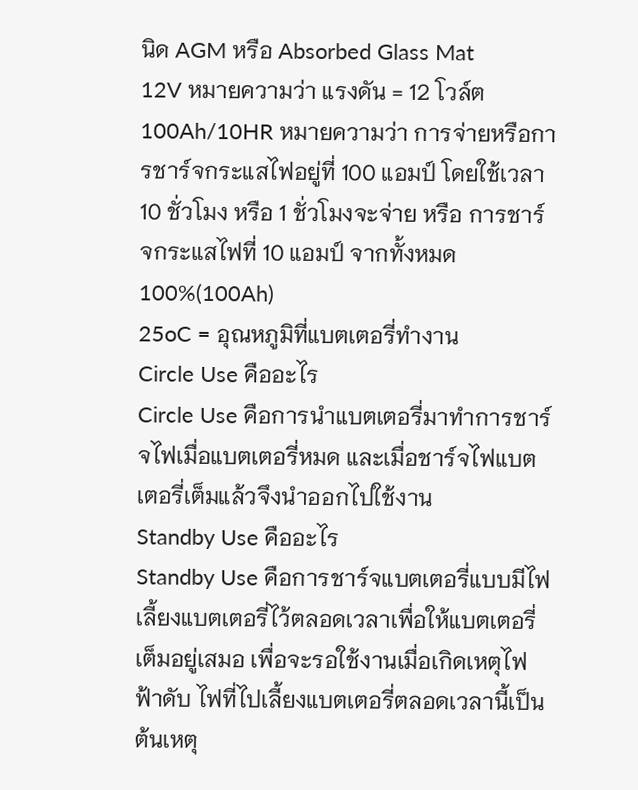นิด AGM หรือ Absorbed Glass Mat
12V หมายความว่า แรงดัน = 12 โวล์ต
100Ah/10HR หมายความว่า การจ่ายหรือการชาร์จกระแสไฟอยู่ที่ 100 แอมป์ โดยใช้เวลา 10 ชั่วโมง หรือ 1 ชั่วโมงจะจ่าย หรือ การชาร์จกระแสไฟที่ 10 แอมป์ จากทั้งหมด 100%(100Ah)
25oC = อุณหภูมิที่แบตเตอรี่ทำงาน
Circle Use คืออะไร
Circle Use คือการนำแบตเตอรี่มาทำการชาร์จไฟเมื่อแบตเตอรี่หมด และเมื่อชาร์จไฟแบตเตอรี่เต็มแล้วจึงนำออกไปใช้งาน
Standby Use คืออะไร
Standby Use คือการชาร์จแบตเตอรี่แบบมีไฟเลี้ยงแบตเตอรี่ไว้ตลอดเวลาเพื่อให้แบตเตอรี่เต็มอยู่เสมอ เพื่อจะรอใช้งานเมื่อเกิดเหตุไฟฟ้าดับ ไฟที่ไปเลี้ยงแบตเตอรี่ตลอดเวลานี้เป็นต้นเหตุ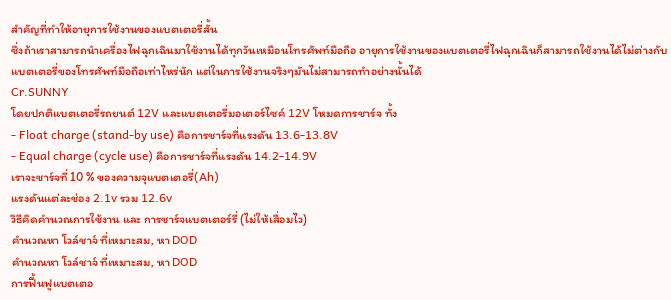สำคัญที่ทำให้อายุการใช้งานของแบตเตอรี่สั้น
ซึ่งถ้าเราสามารถนำเครื่องไฟฉุกเฉินมาใช้งานได้ทุกวันเหมือนโทรศัพท์มือถือ อายุการใช้งานของแบตเตอรี่ไฟฉุกเฉินก็สามารถใช้งานได้ไม่ต่างกับแบตเตอรี่ของโทรศัพท์มือถือเท่าไหร่นัก แต่ในการใช้งานจริงๆมันไม่สามารถทำอย่างนั้นได้
Cr.SUNNY
โดยปกติแบตเตอรี่รถยนต์ 12V และแบตเตอรี่มอเตอร์ไซค์ 12V โหมดการชาร์จ ทั้ง
- Float charge (stand-by use) คือการชาร์จที่แรงดัน 13.6-13.8V
- Equal charge (cycle use) คือการชาร์จที่แรงดัน 14.2-14.9V
เราจะชาร์จที่ 10 % ของความจุแบตเตอรี่(Ah)
แรงดันแต่ละช่อง 2.1v รวม 12.6v
วิธีคิดคำนวณการใช้งาน และ การชาร์จแบตเตอร์รี่ (ไม่ให้เสื่อมไว)
คำนวณหา โวล์ชาจ์ ที่เหมาะสม, หา DOD
คำนวณหา โวล์ชาจ์ ที่เหมาะสม, หา DOD
การฟื้นฟูแบตเตอ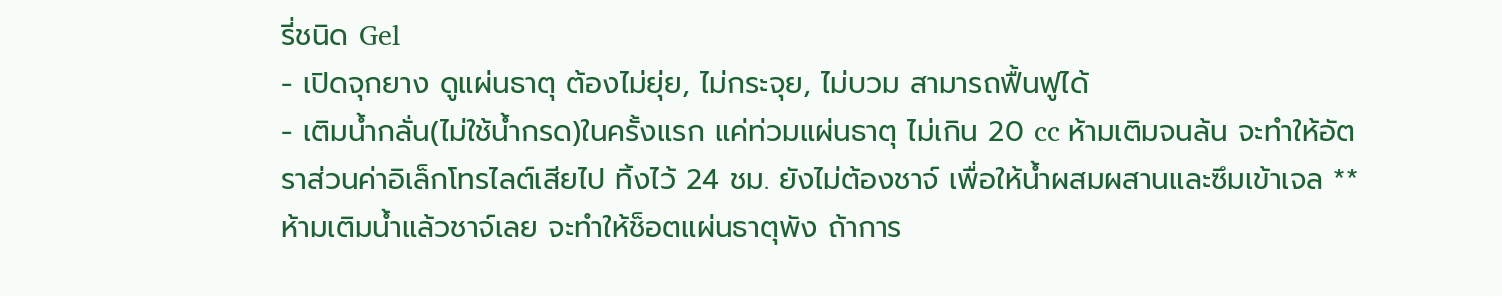รี่ชนิด Gel
- เปิดจุกยาง ดูแผ่นธาตุ ต้องไม่ยุ่ย, ไม่กระจุย, ไม่บวม สามารถฟื้นฟูได้
- เติมน้ำกลั่น(ไม่ใช้น้ำกรด)ในครั้งแรก แค่ท่วมแผ่นธาตุ ไม่เกิน 20 cc ห้ามเติมจนล้น จะทำให้อัตราส่วนค่าอิเล็กโทรไลต์เสียไป ทิ้งไว้ 24 ชม. ยังไม่ต้องชาจ์ เพื่อให้น้ำผสมผสานและซึมเข้าเจล **ห้ามเติมน้ำแล้วชาจ์เลย จะทำให้ช็อตแผ่นธาตุพัง ถ้าการ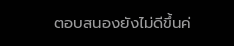ตอบสนองยังไม่ดีขึ้นค่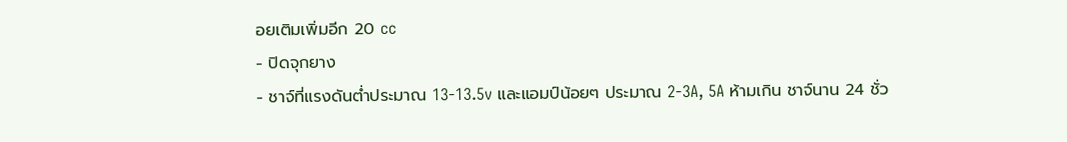อยเติมเพิ่มอีก 20 cc
- ปิดจุกยาง
- ชาจ์ที่แรงดันต่ำประมาณ 13-13.5v และแอมป์น้อยๆ ประมาณ 2-3A, 5A ห้ามเกิน ชาจ์นาน 24 ชั่ว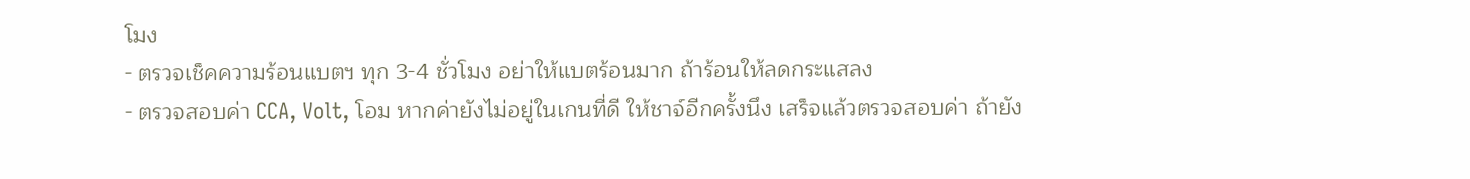โมง
- ตรวจเช็คความร้อนแบตฯ ทุก 3-4 ชั่วโมง อย่าให้แบตร้อนมาก ถ้าร้อนให้ลดกระแสลง
- ตรวจสอบค่า CCA, Volt, โอม หากค่ายังไม่อยู่ในเกนที่ดี ให้ชาจ์อีกครั้งนึง เสร็จแล้วตรวจสอบค่า ถ้ายัง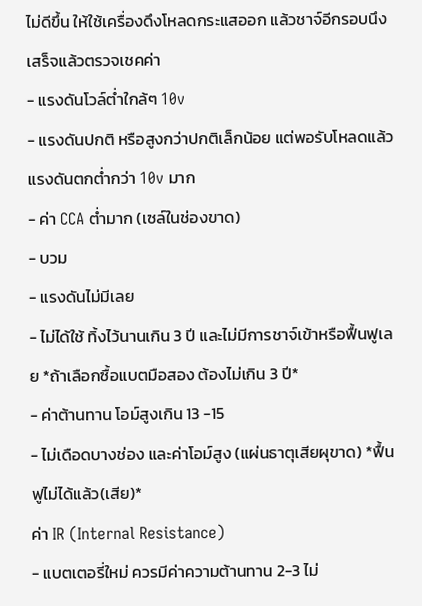ไม่ดีขึ้น ให้ใช้เครื่องดึงโหลดกระแสออก แล้วชาจ์อีกรอบนึง เสร็จแล้วตรวจเชคค่า
- แรงดันโวล์ต่ำใกล้ๆ 10v
- แรงดันปกติ หรือสูงกว่าปกติเล็กน้อย แต่พอรับโหลดแล้วแรงดันตกต่ำกว่า 10v มาก
- ค่า CCA ต่ำมาก (เซล์ในช่องขาด)
- บวม
- แรงดันไม่มีเลย
- ไม่ได้ใช้ ทิ้งไว้นานเกิน 3 ปี และไม่มีการชาจ์เข้าหรือฟื้นฟูเลย *ถ้าเลือกซื้อแบตมือสอง ต้องไม่เกิน 3 ปี*
- ค่าต้านทาน โอม์สูงเกิน 13 -15
- ไม่เดือดบางช่อง และค่าโอม์สูง (แผ่นธาตุเสียผุขาด) *ฟื้นฟูไม่ได้แล้ว(เสีย)*
ค่า IR (Internal Resistance)
- แบตเตอรี่ใหม่ ควรมีค่าความต้านทาน 2-3 ไม่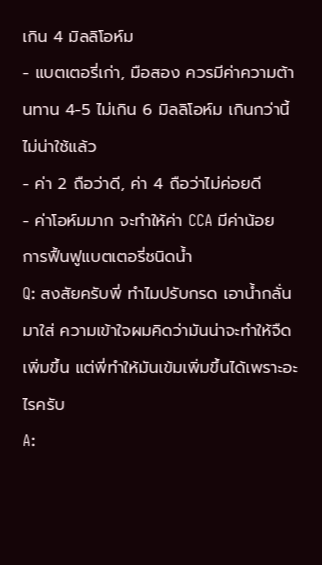เกิน 4 มิลลิโอห์ม
- แบตเตอรี่เก่า, มือสอง ควรมีค่าความต้านทาน 4-5 ไม่เกิน 6 มิลลิโอห์ม เกินกว่านี้ไม่น่าใช้แล้ว
- ค่า 2 ถือว่าดี, ค่า 4 ถือว่าไม่ค่อยดี
- ค่าโอห์มมาก จะทำให้ค่า CCA มีค่าน้อย
การฟื้นฟูแบตเตอรี่ชนิดน้ำ
Q: สงสัยครับพี่ ทำไมปรับกรด เอาน้ำกลั่นมาใส่ ความเข้าใจผมคิดว่ามันน่าจะทำให้จืดเพิ่มขึ้น แต่พี่ทำให้มันเข้มเพิ่มขึ้นได้เพราะอะไรครับ
A: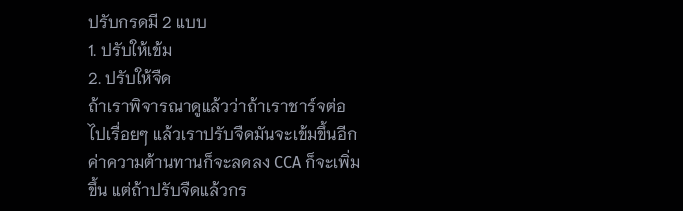ปรับกรดมี 2 แบบ
1. ปรับให้เข้ม
2. ปรับให้จืด
ถ้าเราพิจารณาดูแล้วว่าถ้าเราชาร์จต่อไปเรื่อยๆ แล้วเราปรับจืดมันจะเข้มขึ้นอีกค่าความต้านทานก็จะลดลง CCA ก็จะเพิ่มขึ้น แต่ถ้าปรับจืดแล้วกร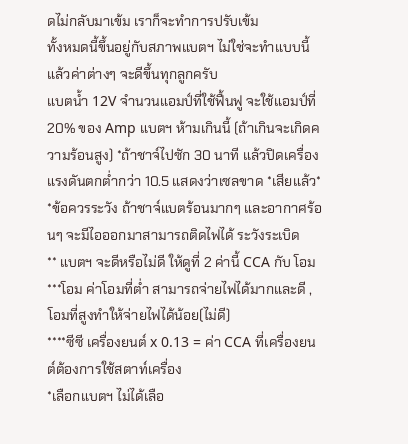ดไม่กลับมาเข้ม เราก็จะทำการปรับเข้ม
ทั้งหมดนี้ขึ้นอยู่กับสภาพแบตฯ ไม่ใช่จะทำแบบนี้แล้วค่าต่างๆ จะดีขึ้นทุกลูกครับ
แบตน้ำ 12V จำนวนแอมป์ที่ใช้ฟื้นฟู จะใช้แอมป์ที่ 20% ของ Amp แบตฯ ห้ามเกินนี้ (ถ้าเกินจะเกิดความร้อนสูง) *ถ้าชาจ์ไปซัก 30 นาที แล้วปิดเครื่อง แรงดันตกต่ำกว่า 10.5 แสดงว่าเซลขาด *เสียแล้ว*
*ข้อควรระวัง ถ้าชาจ์แบตร้อนมากๆ และอากาศร้อนๆ จะมีไอออกมาสามารถติดไฟได้ ระวังระเบิด
** แบตฯ จะดีหรือไม่ดี ให้ดูที่ 2 ค่านี้ CCA กับ โอม
***โอม ค่าโอมที่ต่ำ สามารถจ่ายไฟได้มากและดี , โอมที่สูงทำให้จ่ายไฟได้น้อย(ไม่ดี)
****ซีซี เครื่องยนต์ x 0.13 = ค่า CCA ที่เครื่องยนต์ต้องการใช้สตาท์เครื่อง
*เลือกแบตฯ ไม่ได้เลือ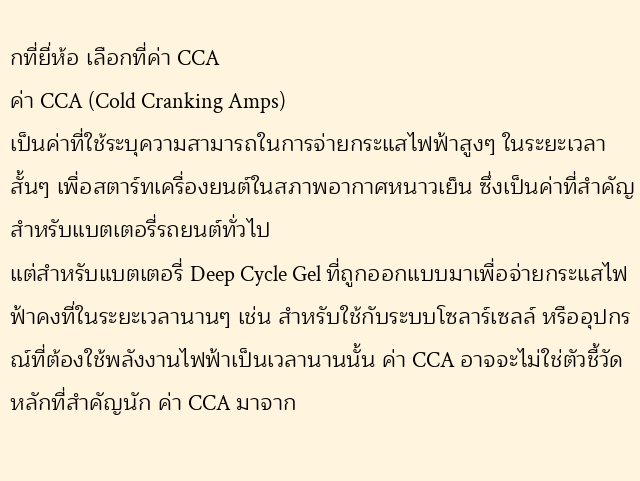กที่ยี่ห้อ เลือกที่ค่า CCA
ค่า CCA (Cold Cranking Amps)
เป็นค่าที่ใช้ระบุความสามารถในการจ่ายกระแสไฟฟ้าสูงๆ ในระยะเวลาสั้นๆ เพื่อสตาร์ทเครื่องยนต์ในสภาพอากาศหนาวเย็น ซึ่งเป็นค่าที่สำคัญสำหรับแบตเตอรี่รถยนต์ทั่วไป
แต่สำหรับแบตเตอรี่ Deep Cycle Gel ที่ถูกออกแบบมาเพื่อจ่ายกระแสไฟฟ้าคงที่ในระยะเวลานานๆ เช่น สำหรับใช้กับระบบโซลาร์เซลล์ หรืออุปกรณ์ที่ต้องใช้พลังงานไฟฟ้าเป็นเวลานานนั้น ค่า CCA อาจจะไม่ใช่ตัวชี้วัดหลักที่สำคัญนัก ค่า CCA มาจาก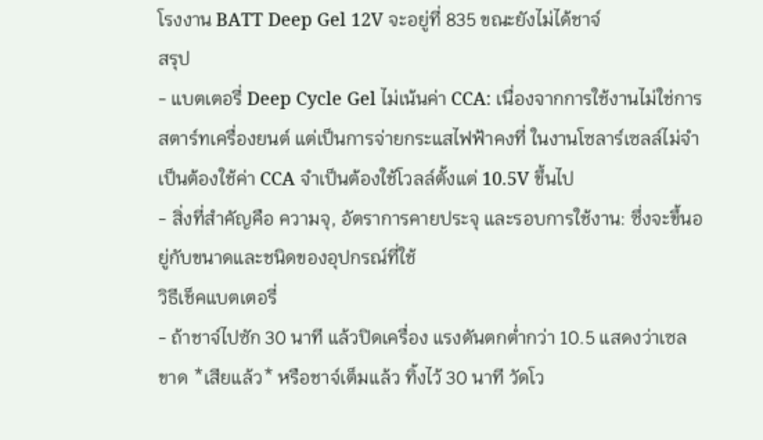โรงงาน BATT Deep Gel 12V จะอยู่ที่ 835 ขณะยังไม่ได้ชาจ์
สรุป
- แบตเตอรี่ Deep Cycle Gel ไม่เน้นค่า CCA: เนื่องจากการใช้งานไม่ใช่การสตาร์ทเครื่องยนต์ แต่เป็นการจ่ายกระแสไฟฟ้าคงที่ ในงานโซลาร์เซลล์ไม่จำเป็นต้องใช้ค่า CCA จำเป็นต้องใช้โวลล์ตั้งแต่ 10.5V ขึ้นไป
- สิ่งที่สำคัญคือ ความจุ, อัตราการคายประจุ และรอบการใช้งาน: ซึ่งจะขึ้นอยู่กับขนาดและชนิดของอุปกรณ์ที่ใช้
วิธีเช็คแบตเตอรี่
- ถ้าชาจ์ไปซัก 30 นาที แล้วปิดเครื่อง แรงดันตกต่ำกว่า 10.5 แสดงว่าเซลขาด *เสียแล้ว* หรือชาจ์เต็มแล้ว ทิ้งไว้ 30 นาที วัดโว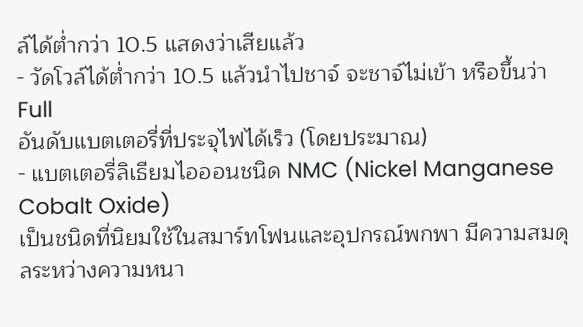ล์ได้ต่ำกว่า 10.5 แสดงว่าเสียแล้ว
- วัดโวล์ได้ต่ำกว่า 10.5 แล้วนำไปชาจ์ จะชาจ์ไม่เข้า หรือขึ้นว่า Full
อันดับแบตเตอรี่ที่ประจุไฟได้เร็ว (โดยประมาณ)
- แบตเตอรี่ลิเธียมไอออนชนิด NMC (Nickel Manganese Cobalt Oxide)
เป็นชนิดที่นิยมใช้ในสมาร์ทโฟนและอุปกรณ์พกพา มีความสมดุลระหว่างความหนา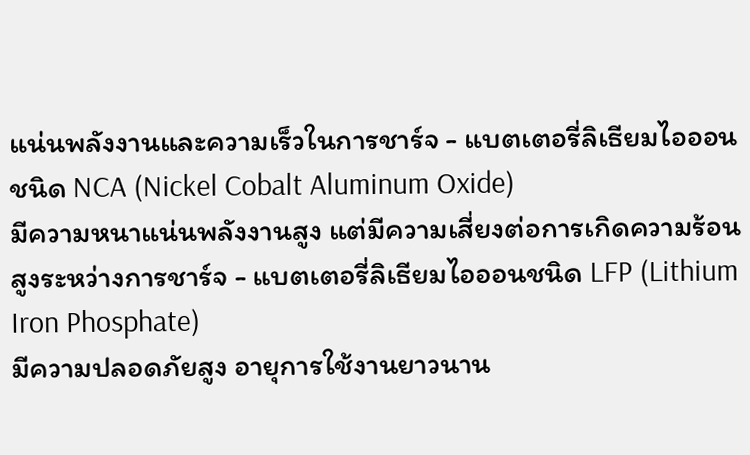แน่นพลังงานและความเร็วในการชาร์จ - แบตเตอรี่ลิเธียมไอออนชนิด NCA (Nickel Cobalt Aluminum Oxide)
มีความหนาแน่นพลังงานสูง แต่มีความเสี่ยงต่อการเกิดความร้อนสูงระหว่างการชาร์จ - แบตเตอรี่ลิเธียมไอออนชนิด LFP (Lithium Iron Phosphate)
มีความปลอดภัยสูง อายุการใช้งานยาวนาน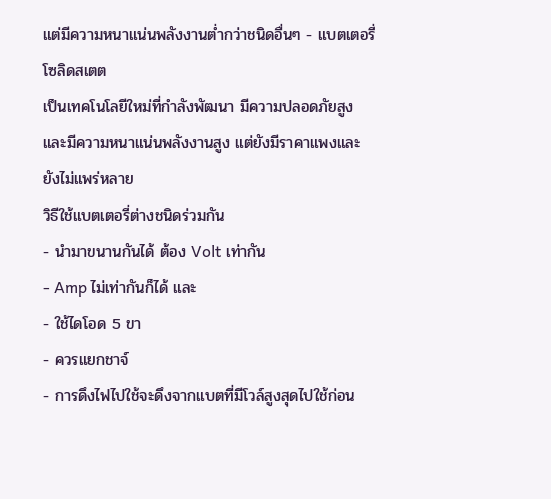แต่มีความหนาแน่นพลังงานต่ำกว่าชนิดอื่นๆ - แบตเตอรี่โซลิดสเตต
เป็นเทคโนโลยีใหม่ที่กำลังพัฒนา มีความปลอดภัยสูงและมีความหนาแน่นพลังงานสูง แต่ยังมีราคาแพงและยังไม่แพร่หลาย
วิธีใช้แบตเตอรี่ต่างชนิดร่วมกัน
- นำมาขนานกันได้ ต้อง Volt เท่ากัน
- Amp ไม่เท่ากันก็ได้ และ
- ใช้ไดโอด 5 ขา
- ควรแยกชาจ์
- การดึงไฟไปใช้จะดึงจากแบตที่มีโวล์สูงสุดไปใช้ก่อน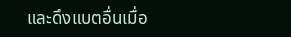และดึงแบตอื่นเมื่อ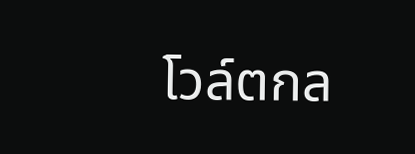โวล์ตกล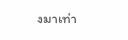งมาเท่า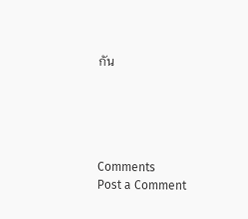กัน





Comments
Post a Comment